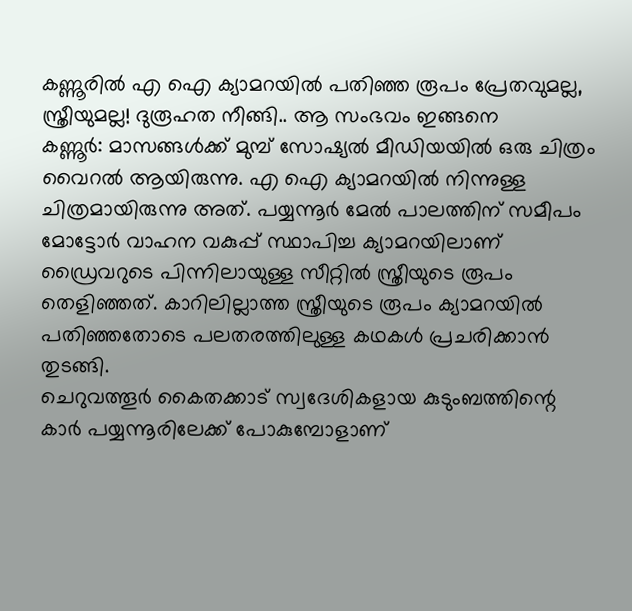കണ്ണൂരിൽ എ ഐ ക്യാമറയിൽ പതിഞ്ഞ രൂപം പ്രേതവുമല്ല, സ്ത്രീയുമല്ല! ദുരൂഹത നീങ്ങി.. ആ സംഭവം ഇങ്ങനെ
കണ്ണൂർ: മാസങ്ങൾക്ക് മുമ്പ് സോഷ്യൽ മീഡിയയിൽ ഒരു ചിത്രം വൈറൽ ആയിരുന്നു. എ ഐ ക്യാമറയിൽ നിന്നുള്ള ചിത്രമായിരുന്നു അത്. പയ്യന്നൂർ മേൽ പാലത്തിന് സമീപം മോട്ടോർ വാഹന വകുപ്പ് സ്ഥാപിച്ച ക്യാമറയിലാണ് ഡ്രൈവറുടെ പിന്നിലായുള്ള സീറ്റിൽ സ്ത്രീയുടെ രൂപം തെളിഞ്ഞത്. കാറിലില്ലാത്ത സ്ത്രീയുടെ രൂപം ക്യാമറയിൽ പതിഞ്ഞതോടെ പലതരത്തിലുള്ള കഥകൾ പ്രചരിക്കാൻ തുടങ്ങി.
ചെറുവത്തൂർ കൈതക്കാട് സ്വദേശികളായ കുടുംബത്തിന്റെ കാർ പയ്യന്നൂരിലേക്ക് പോകുമ്പോളാണ്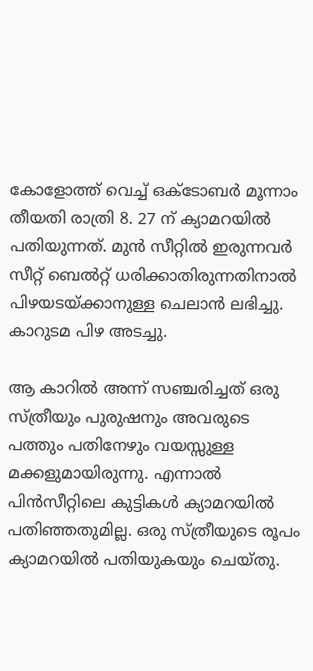കോളോത്ത് വെച്ച് ഒക്ടോബർ മൂന്നാം തീയതി രാത്രി 8. 27 ന് ക്യാമറയിൽ പതിയുന്നത്. മുൻ സീറ്റിൽ ഇരുന്നവർ സീറ്റ് ബെൽറ്റ് ധരിക്കാതിരുന്നതിനാൽ പിഴയടയ്ക്കാനുള്ള ചെലാൻ ലഭിച്ചു. കാറുടമ പിഴ അടച്ചു.

ആ കാറിൽ അന്ന് സഞ്ചരിച്ചത് ഒരു സ്ത്രീയും പുരുഷനും അവരുടെ പത്തും പതിനേഴും വയസ്സുള്ള മക്കളുമായിരുന്നു. എന്നാൽ പിൻസീറ്റിലെ കുട്ടികൾ ക്യാമറയിൽ പതിഞ്ഞതുമില്ല. ഒരു സ്ത്രീയുടെ രൂപം ക്യാമറയിൽ പതിയുകയും ചെയ്തു.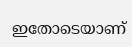ഇതോടെയാണ്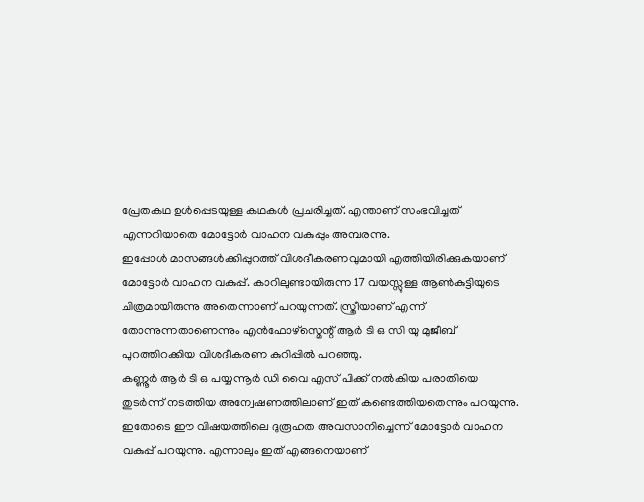പ്രേതകഥ ഉൾപ്പെടയുള്ള കഥകൾ പ്രചരിച്ചത്. എന്താണ് സംഭവിച്ചത് എന്നറിയാതെ മോട്ടോർ വാഹന വകുപ്പും അമ്പരന്നു.
ഇപ്പോൾ മാസങ്ങൾക്കിപ്പുറത്ത് വിശദീകരണവുമായി എത്തിയിരിക്കുകയാണ് മോട്ടോർ വാഹന വകുപ്പ്. കാറിലുണ്ടായിരുന്ന 17 വയസ്സുള്ള ആൺകുട്ടിയുടെ ചിത്രമായിരുന്നു അതെന്നാണ് പറയുന്നത്. സ്ത്രീയാണ് എന്ന് തോന്നുന്നതാണെന്നും എൻഫോഴ്സ്മെന്റ് ആർ ടി ഒ സി യു മുജീബ് പുറത്തിറക്കിയ വിശദീകരണ കുറിപ്പിൽ പറഞ്ഞു.
കണ്ണൂർ ആർ ടി ഒ പയ്യന്നൂർ ഡി വൈ എസ് പിക്ക് നൽകിയ പരാതിയെ തുടർന്ന് നടത്തിയ അന്വേഷണത്തിലാണ് ഇത് കണ്ടെത്തിയതെന്നും പറയുന്നു. ഇതോടെ ഈ വിഷയത്തിലെ ദുരൂഹത അവസാനിച്ചെന്ന് മോട്ടോർ വാഹന വകുപ്പ് പറയുന്നു. എന്നാലും ഇത് എങ്ങനെയാണ്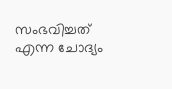സംഭവിച്ചത് എന്ന ചോദ്യം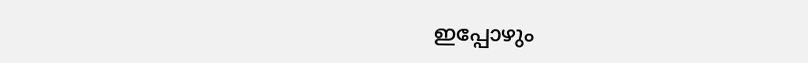ഇപ്പോഴും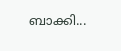ബാക്കി...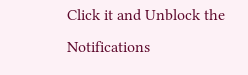Click it and Unblock the Notifications